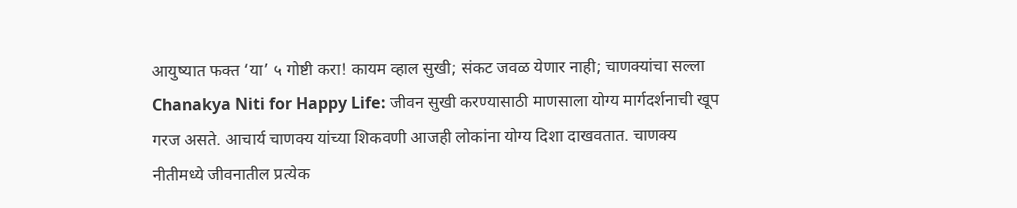आयुष्यात फक्त ‘या’ ५ गोष्टी करा! कायम व्हाल सुखी; संकट जवळ येणार नाही; चाणक्यांचा सल्ला
Chanakya Niti for Happy Life: जीवन सुखी करण्यासाठी माणसाला योग्य मार्गदर्शनाची खूप गरज असते. आचार्य चाणक्य यांच्या शिकवणी आजही लोकांना योग्य दिशा दाखवतात. चाणक्य नीतीमध्ये जीवनातील प्रत्येक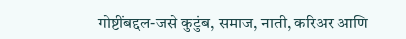गोष्टींबद्दल-जसे कुटुंब, समाज, नाती, करिअर आणि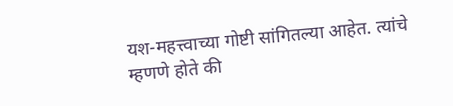यश-महत्त्वाच्या गोष्टी सांगितल्या आहेत. त्यांचे म्हणणे होते की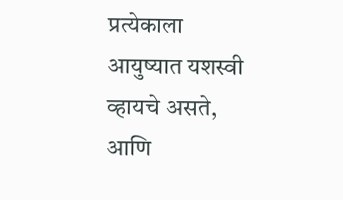प्रत्येकाला आयुष्यात यशस्वी व्हायचे असते, आणि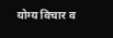योग्य विचार व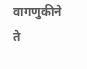वागणुकीने ते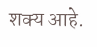शक्य आहे.